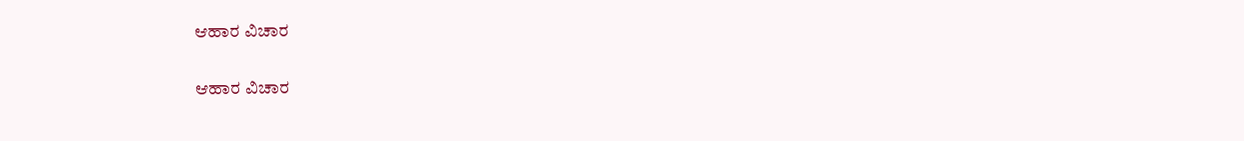ಆಹಾರ ವಿಚಾರ

ಆಹಾರ ವಿಚಾರ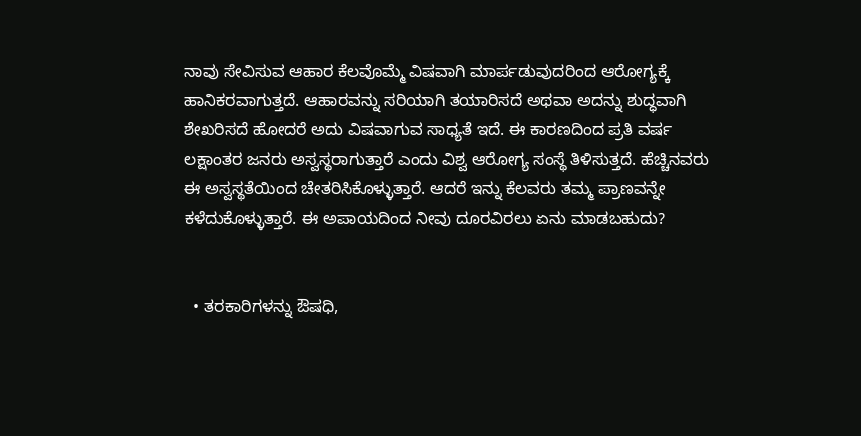ನಾವು ಸೇವಿಸುವ ಆಹಾರ ಕೆಲವೊಮ್ಮೆ ವಿಷವಾಗಿ ಮಾರ್ಪಡುವುದರಿಂದ ಆರೋಗ್ಯಕ್ಕೆ ಹಾನಿಕರವಾಗುತ್ತದೆ. ಆಹಾರವನ್ನು ಸರಿಯಾಗಿ ತಯಾರಿಸದೆ ಅಥವಾ ಅದನ್ನು ಶುದ್ಧವಾಗಿ ಶೇಖರಿಸದೆ ಹೋದರೆ ಅದು ವಿಷವಾಗುವ ಸಾಧ್ಯತೆ ಇದೆ. ಈ ಕಾರಣದಿಂದ ಪ್ರತಿ ವರ್ಷ ಲಕ್ಷಾಂತರ ಜನರು ಅಸ್ವಸ್ಥರಾಗುತ್ತಾರೆ ಎಂದು ವಿಶ್ವ ಆರೋಗ್ಯ ಸಂಸ್ಥೆ ತಿಳಿಸುತ್ತದೆ. ಹೆಚ್ಚಿನವರು ಈ ಅಸ್ವಸ್ಥತೆಯಿಂದ ಚೇತರಿಸಿಕೊಳ್ಳುತ್ತಾರೆ. ಆದರೆ ಇನ್ನು ಕೆಲವರು ತಮ್ಮ ಪ್ರಾಣವನ್ನೇ ಕಳೆದುಕೊಳ್ಳುತ್ತಾರೆ. ಈ ಅಪಾಯದಿಂದ ನೀವು ದೂರವಿರಲು ಏನು ಮಾಡಬಹುದು?


  • ತರಕಾರಿಗಳನ್ನು ಔಷಧಿ,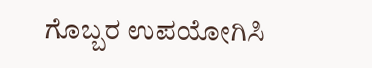ಗೊಬ್ಬರ ಉಪಯೋಗಿಸಿ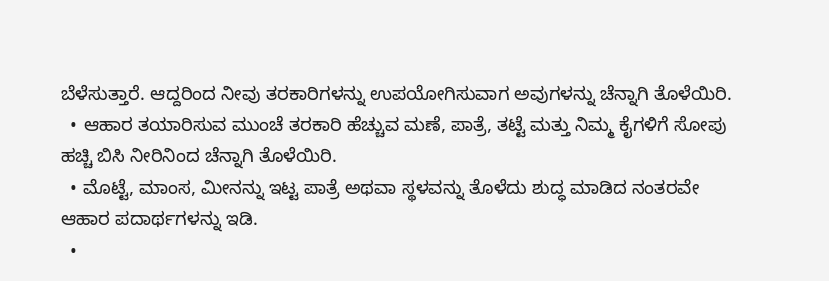ಬೆಳೆಸುತ್ತಾರೆ. ಆದ್ದರಿಂದ ನೀವು ತರಕಾರಿಗಳನ್ನು ಉಪಯೋಗಿಸುವಾಗ ಅವುಗಳನ್ನು ಚೆನ್ನಾಗಿ ತೊಳೆಯಿರಿ.
  • ಆಹಾರ ತಯಾರಿಸುವ ಮುಂಚೆ ತರಕಾರಿ ಹೆಚ್ಚುವ ಮಣೆ, ಪಾತ್ರೆ, ತಟ್ಟೆ ಮತ್ತು ನಿಮ್ಮ ಕೈಗಳಿಗೆ ಸೋಪು ಹಚ್ಚಿ ಬಿಸಿ ನೀರಿನಿಂದ ಚೆನ್ನಾಗಿ ತೊಳೆಯಿರಿ.
  • ಮೊಟ್ಟೆ, ಮಾಂಸ, ಮೀನನ್ನು ಇಟ್ಟ ಪಾತ್ರೆ ಅಥವಾ ಸ್ಥಳವನ್ನು ತೊಳೆದು ಶುದ್ಧ ಮಾಡಿದ ನಂತರವೇ ಆಹಾರ ಪದಾರ್ಥಗಳನ್ನು ಇಡಿ.
  •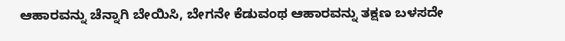ಆಹಾರವನ್ನು ಚೆನ್ನಾಗಿ ಬೇಯಿಸಿ, ಬೇಗನೇ ಕೆಡುವಂಥ ಆಹಾರವನ್ನು ತಕ್ಷಣ ಬಳಸದೇ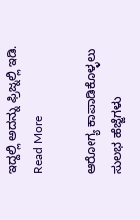ಇದ್ದಲ್ಲಿ ಅದನ್ನು ಫ್ರಿಜ್ನಲ್ಲಿ ಇಡಿ.
Read More

ಆರೋಗ್ಯ ಕಾಪಾಡಿಕೊಳ್ಳಲು ಸುಲಭ ಹೆಜ್ಜೆಗಳು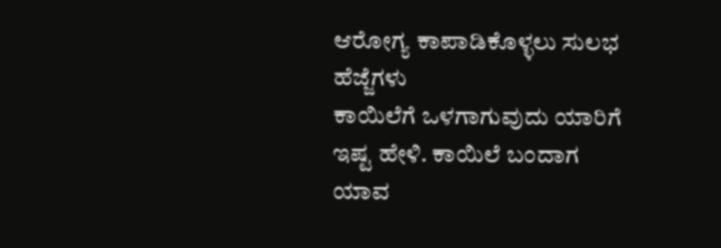ಆರೋಗ್ಯ ಕಾಪಾಡಿಕೊಳ್ಳಲು ಸುಲಭ ಹೆಜ್ಜೆಗಳು
ಕಾಯಿಲೆಗೆ ಒಳಗಾಗುವುದು ಯಾರಿಗೆ ಇಷ್ಟ ಹೇಳಿ. ಕಾಯಿಲೆ ಬಂದಾಗ ಯಾವ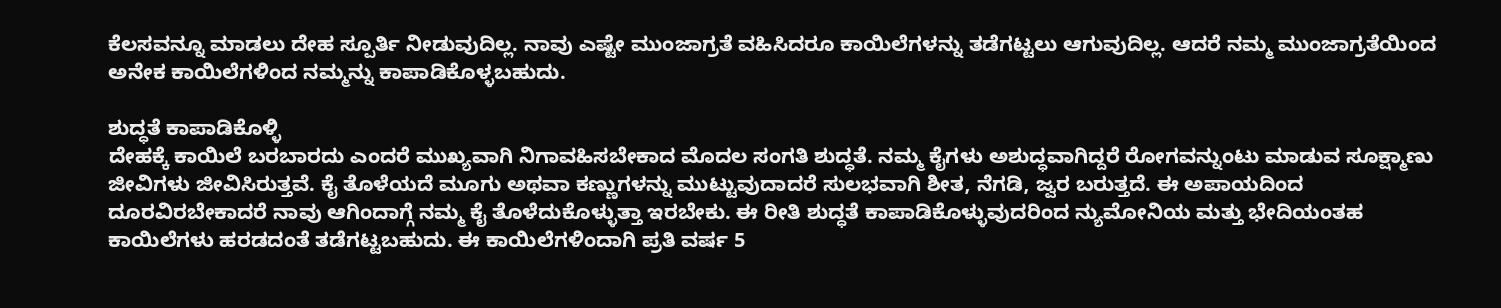ಕೆಲಸವನ್ನೂ ಮಾಡಲು ದೇಹ ಸ್ಪೂರ್ತಿ ನೀಡುವುದಿಲ್ಲ. ನಾವು ಎಷ್ಟೇ ಮುಂಜಾಗ್ರತೆ ವಹಿಸಿದರೂ ಕಾಯಿಲೆಗಳನ್ನು ತಡೆಗಟ್ಟಲು ಆಗುವುದಿಲ್ಲ. ಆದರೆ ನಮ್ಮ ಮುಂಜಾಗ್ರತೆಯಿಂದ ಅನೇಕ ಕಾಯಿಲೆಗಳಿಂದ ನಮ್ಮನ್ನು ಕಾಪಾಡಿಕೊಳ್ಳಬಹುದು.

ಶುದ್ಧತೆ ಕಾಪಾಡಿಕೊಳ್ಳಿ
ದೇಹಕ್ಕೆ ಕಾಯಿಲೆ ಬರಬಾರದು ಎಂದರೆ ಮುಖ್ಯವಾಗಿ ನಿಗಾವಹಿಸಬೇಕಾದ ಮೊದಲ ಸಂಗತಿ ಶುದ್ಧತೆ. ನಮ್ಮ ಕೈಗಳು ಅಶುದ್ಧವಾಗಿದ್ದರೆ ರೋಗವನ್ನುಂಟು ಮಾಡುವ ಸೂಕ್ಷ್ಮಾಣು ಜೀವಿಗಳು ಜೀವಿಸಿರುತ್ತವೆ. ಕೈ ತೊಳೆಯದೆ ಮೂಗು ಅಥವಾ ಕಣ್ಣುಗಳನ್ನು ಮುಟ್ಟುವುದಾದರೆ ಸುಲಭವಾಗಿ ಶೀತ, ನೆಗಡಿ, ಜ್ವರ ಬರುತ್ತದೆ. ಈ ಅಪಾಯದಿಂದ ದೂರವಿರಬೇಕಾದರೆ ನಾವು ಆಗಿಂದಾಗ್ಗೆ ನಮ್ಮ ಕೈ ತೊಳೆದುಕೊಳ್ಳುತ್ತಾ ಇರಬೇಕು. ಈ ರೀತಿ ಶುದ್ಧತೆ ಕಾಪಾಡಿಕೊಳ್ಳುವುದರಿಂದ ನ್ಯುಮೋನಿಯ ಮತ್ತು ಭೇದಿಯಂತಹ ಕಾಯಿಲೆಗಳು ಹರಡದಂತೆ ತಡೆಗಟ್ಟಬಹುದು. ಈ ಕಾಯಿಲೆಗಳಿಂದಾಗಿ ಪ್ರತಿ ವರ್ಷ 5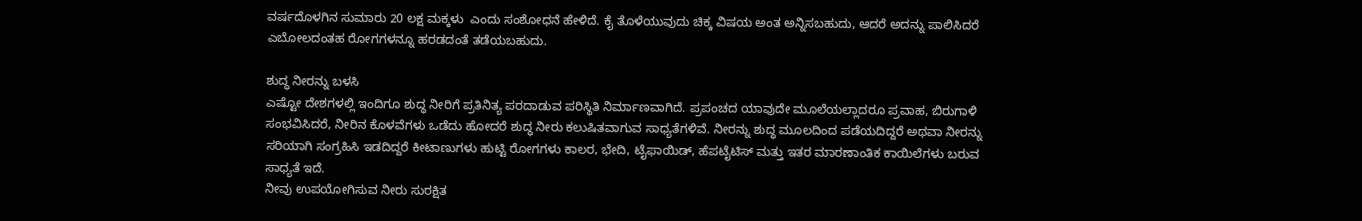ವರ್ಷದೊಳಗಿನ ಸುಮಾರು 20 ಲಕ್ಷ ಮಕ್ಕಳು  ಎಂದು ಸಂಶೋಧನೆ ಹೇಳಿದೆ. ಕೈ ತೊಳೆಯುವುದು ಚಿಕ್ಕ ವಿಷಯ ಅಂತ ಅನ್ನಿಸಬಹುದು, ಆದರೆ ಅದನ್ನು ಪಾಲಿಸಿದರೆ ಎಬೋಲದಂತಹ ರೋಗಗಳನ್ನೂ ಹರಡದಂತೆ ತಡೆಯಬಹುದು.

ಶುದ್ಧ ನೀರನ್ನು ಬಳಸಿ
ಎಷ್ಟೋ ದೇಶಗಳಲ್ಲಿ ಇಂದಿಗೂ ಶುದ್ಧ ನೀರಿಗೆ ಪ್ರತಿನಿತ್ಯ ಪರದಾಡುವ ಪರಿಸ್ಥಿತಿ ನಿರ್ಮಾಣವಾಗಿದೆ. ಪ್ರಪಂಚದ ಯಾವುದೇ ಮೂಲೆಯಲ್ಲಾದರೂ ಪ್ರವಾಹ, ಬಿರುಗಾಳಿ ಸಂಭವಿಸಿದರೆ, ನೀರಿನ ಕೊಳವೆಗಳು ಒಡೆದು ಹೋದರೆ ಶುದ್ಧ ನೀರು ಕಲುಷಿತವಾಗುವ ಸಾಧ್ಯತೆಗಳಿವೆ. ನೀರನ್ನು ಶುದ್ಧ ಮೂಲದಿಂದ ಪಡೆಯದಿದ್ದರೆ ಅಥವಾ ನೀರನ್ನು ಸರಿಯಾಗಿ ಸಂಗ್ರಹಿಸಿ ಇಡದಿದ್ದರೆ ಕೀಟಾಣುಗಳು ಹುಟ್ಟಿ ರೋಗಗಳು ಕಾಲರ, ಭೇದಿ, ಟೈಫಾಯಿಡ್, ಹೆಪಟೈಟಿಸ್ ಮತ್ತು ಇತರ ಮಾರಣಾಂತಿಕ ಕಾಯಿಲೆಗಳು ಬರುವ ಸಾಧ್ಯತೆ ಇದೆ.
ನೀವು ಉಪಯೋಗಿಸುವ ನೀರು ಸುರಕ್ಷಿತ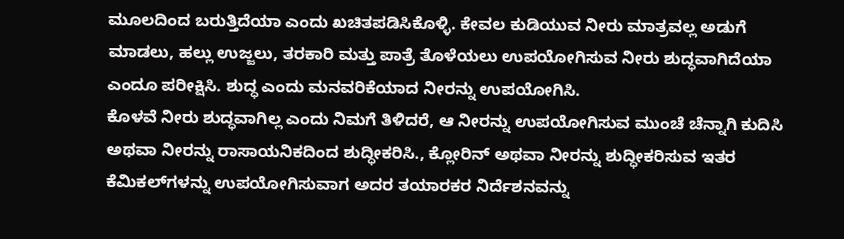ಮೂಲದಿಂದ ಬರುತ್ತಿದೆಯಾ ಎಂದು ಖಚಿತಪಡಿಸಿಕೊಳ್ಳಿ. ಕೇವಲ ಕುಡಿಯುವ ನೀರು ಮಾತ್ರವಲ್ಲ ಅಡುಗೆ ಮಾಡಲು, ಹಲ್ಲು ಉಜ್ಜಲು, ತರಕಾರಿ ಮತ್ತು ಪಾತ್ರೆ ತೊಳೆಯಲು ಉಪಯೋಗಿಸುವ ನೀರು ಶುದ್ಧವಾಗಿದೆಯಾ ಎಂದೂ ಪರೀಕ್ಷಿಸಿ. ಶುದ್ಧ ಎಂದು ಮನವರಿಕೆಯಾದ ನೀರನ್ನು ಉಪಯೋಗಿಸಿ.
ಕೊಳವೆ ನೀರು ಶುದ್ಧವಾಗಿಲ್ಲ ಎಂದು ನಿಮಗೆ ತಿಳಿದರೆ, ಆ ನೀರನ್ನು ಉಪಯೋಗಿಸುವ ಮುಂಚೆ ಚೆನ್ನಾಗಿ ಕುದಿಸಿ ಅಥವಾ ನೀರನ್ನು ರಾಸಾಯನಿಕದಿಂದ ಶುದ್ಧೀಕರಿಸಿ., ಕ್ಲೋರಿನ್ ಅಥವಾ ನೀರನ್ನು ಶುದ್ಧೀಕರಿಸುವ ಇತರ ಕೆಮಿಕಲ್‍ಗಳನ್ನು ಉಪಯೋಗಿಸುವಾಗ ಅದರ ತಯಾರಕರ ನಿರ್ದೆಶನವನ್ನು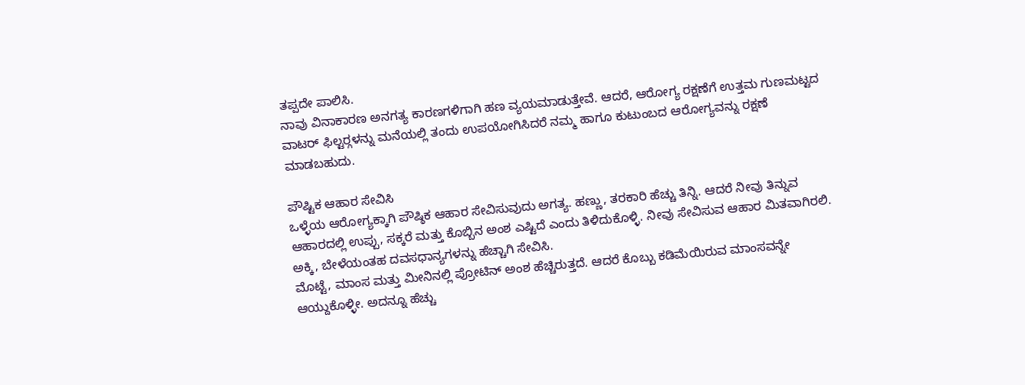ತಪ್ಪದೇ ಪಾಲಿಸಿ.
ನಾವು ವಿನಾಕಾರಣ ಅನಗತ್ಯ ಕಾರಣಗಳಿಗಾಗಿ ಹಣ ವ್ಯಯಮಾಡುತ್ತೇವೆ. ಆದರೆ, ಆರೋಗ್ಯ ರಕ್ಷಣೆಗೆ ಉತ್ತಮ ಗುಣಮಟ್ಟದ ವಾಟರ್ ಫಿಲ್ಟರ್‍ಗಳನ್ನು ಮನೆಯಲ್ಲಿ ತಂದು ಉಪಯೋಗಿಸಿದರೆ ನಮ್ಮ ಹಾಗೂ ಕುಟುಂಬದ ಆರೋಗ್ಯವನ್ನು ರಕ್ಷಣೆ ಮಾಡಬಹುದು.

ಪೌಷ್ಟಿಕ ಆಹಾರ ಸೇವಿಸಿ
ಒಳ್ಳೆಯ ಆರೋಗ್ಯಕ್ಕಾಗಿ ಪೌಷ್ಠಿಕ ಆಹಾರ ಸೇವಿಸುವುದು ಅಗತ್ಯ. ಹಣ್ಣು, ತರಕಾರಿ ಹೆಚ್ಚು ತಿನ್ನಿ. ಆದರೆ ನೀವು ತಿನ್ನುವ ಆಹಾರದಲ್ಲಿ ಉಪ್ಪು, ಸಕ್ಕರೆ ಮತ್ತು ಕೊಬ್ಬಿನ ಅಂಶ ಎಷ್ಟಿದೆ ಎಂದು ತಿಳಿದುಕೊಳ್ಳಿ. ನೀವು ಸೇವಿಸುವ ಆಹಾರ ಮಿತವಾಗಿರಲಿ. ಅಕ್ಕಿ, ಬೇಳೆಯಂತಹ ದವಸಧಾನ್ಯಗಳನ್ನು ಹೆಚ್ಚಾಗಿ ಸೇವಿಸಿ.
ಮೊಟ್ಟೆ, ಮಾಂಸ ಮತ್ತು ಮೀನಿನಲ್ಲಿ ಪ್ರೋಟಿನ್ ಅಂಶ ಹೆಚ್ಚಿರುತ್ತದೆ. ಆದರೆ ಕೊಬ್ಬು ಕಡಿಮೆಯಿರುವ ಮಾಂಸವನ್ನೇ ಆಯ್ದುಕೊಳ್ಳೀ. ಅದನ್ನೂ ಹೆಚ್ಚು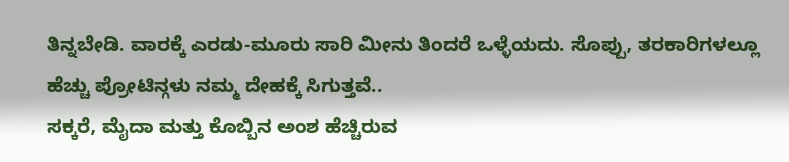ತಿನ್ನಬೇಡಿ. ವಾರಕ್ಕೆ ಎರಡು-ಮೂರು ಸಾರಿ ಮೀನು ತಿಂದರೆ ಒಳ್ಳೆಯದು. ಸೊಪ್ಪು, ತರಕಾರಿಗಳಲ್ಲೂ ಹೆಚ್ಚು ಪ್ರೋಟಿನ್ಗಳು ನಮ್ಮ ದೇಹಕ್ಕೆ ಸಿಗುತ್ತವೆ..
ಸಕ್ಕರೆ, ಮೈದಾ ಮತ್ತು ಕೊಬ್ಬಿನ ಅಂಶ ಹೆಚ್ಚಿರುವ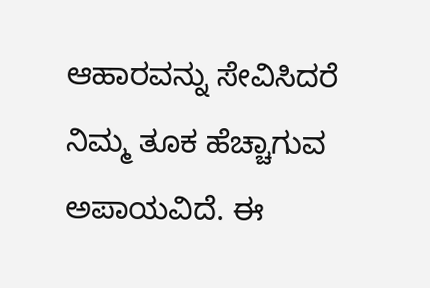ಆಹಾರವನ್ನು ಸೇವಿಸಿದರೆ ನಿಮ್ಮ ತೂಕ ಹೆಚ್ಚಾಗುವ ಅಪಾಯವಿದೆ. ಈ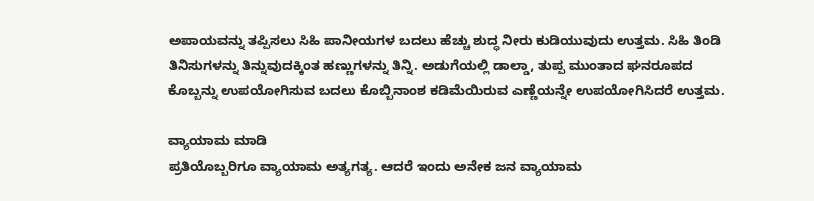ಅಪಾಯವನ್ನು ತಪ್ಪಿಸಲು ಸಿಹಿ ಪಾನೀಯಗಳ ಬದಲು ಹೆಚ್ಚು ಶುದ್ಧ ನೀರು ಕುಡಿಯುವುದು ಉತ್ತಮ. ಸಿಹಿ ತಿಂಡಿ ತಿನಿಸುಗಳನ್ನು ತಿನ್ನುವುದಕ್ಕಿಂತ ಹಣ್ಣುಗಳನ್ನು ತಿನ್ನಿ. ಅಡುಗೆಯಲ್ಲಿ ಡಾಲ್ಡಾ, ತುಪ್ಪ ಮುಂತಾದ ಘನರೂಪದ ಕೊಬ್ಬನ್ನು ಉಪಯೋಗಿಸುವ ಬದಲು ಕೊಬ್ಬಿನಾಂಶ ಕಡಿಮೆಯಿರುವ ಎಣ್ಣೆಯನ್ನೇ ಉಪಯೋಗಿಸಿದರೆ ಉತ್ತಮ.

ವ್ಯಾಯಾಮ ಮಾಡಿ
ಪ್ರತಿಯೊಬ್ಬರಿಗೂ ವ್ಯಾಯಾಮ ಅತ್ಯಗತ್ಯ. ಆದರೆ ಇಂದು ಅನೇಕ ಜನ ವ್ಯಾಯಾಮ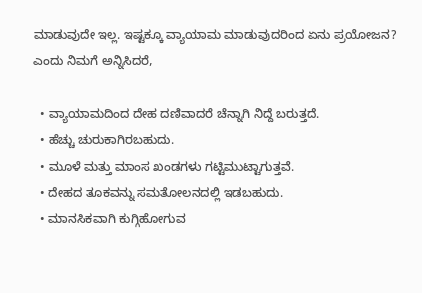ಮಾಡುವುದೇ ಇಲ್ಲ. ಇಷ್ಟಕ್ಕೂ ವ್ಯಾಯಾಮ ಮಾಡುವುದರಿಂದ ಏನು ಪ್ರಯೋಜನ? ಎಂದು ನಿಮಗೆ ಅನ್ನಿಸಿದರೆ,

  • ವ್ಯಾಯಾಮದಿಂದ ದೇಹ ದಣಿವಾದರೆ ಚೆನ್ನಾಗಿ ನಿದ್ದೆ ಬರುತ್ತದೆ.
  • ಹೆಚ್ಚು ಚುರುಕಾಗಿರಬಹುದು.
  • ಮೂಳೆ ಮತ್ತು ಮಾಂಸ ಖಂಡಗಳು ಗಟ್ಟಿಮುಟ್ಟಾಗುತ್ತವೆ.
  • ದೇಹದ ತೂಕವನ್ನು ಸಮತೋಲನದಲ್ಲಿ ಇಡಬಹುದು.
  • ಮಾನಸಿಕವಾಗಿ ಕುಗ್ಗಿಹೋಗುವ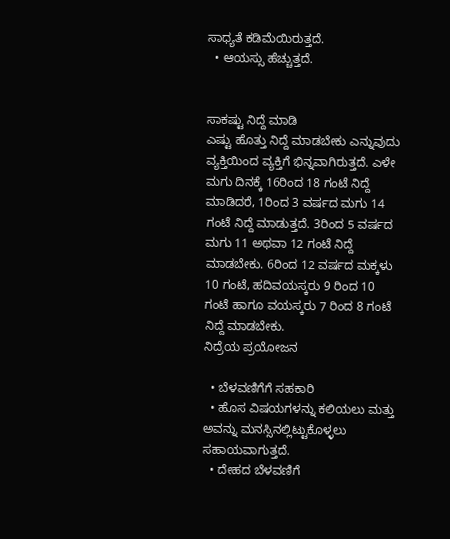ಸಾಧ್ಯತೆ ಕಡಿಮೆಯಿರುತ್ತದೆ.
  • ಆಯಸ್ಸು ಹೆಚ್ಚುತ್ತದೆ.


ಸಾಕಷ್ಟು ನಿದ್ದೆ ಮಾಡಿ
ಎಷ್ಟು ಹೊತ್ತು ನಿದ್ದೆ ಮಾಡಬೇಕು ಎನ್ನುವುದು ವ್ಯಕ್ತಿಯಿಂದ ವ್ಯಕ್ತಿಗೆ ಭಿನ್ನವಾಗಿರುತ್ತದೆ. ಎಳೇ ಮಗು ದಿನಕ್ಕೆ 16ರಿಂದ 18 ಗಂಟೆ ನಿದ್ದೆ ಮಾಡಿದರೆ, 1ರಿಂದ 3 ವರ್ಷದ ಮಗು 14 ಗಂಟೆ ನಿದ್ದೆ ಮಾಡುತ್ತದೆ. 3ರಿಂದ 5 ವರ್ಷದ ಮಗು 11 ಅಥವಾ 12 ಗಂಟೆ ನಿದ್ದೆ ಮಾಡಬೇಕು. 6ರಿಂದ 12 ವರ್ಷದ ಮಕ್ಕಳು 10 ಗಂಟೆ, ಹದಿವಯಸ್ಕರು 9 ರಿಂದ 10 ಗಂಟೆ ಹಾಗೂ ವಯಸ್ಕರು 7 ರಿಂದ 8 ಗಂಟೆ ನಿದ್ದೆ ಮಾಡಬೇಕು.
ನಿದ್ರೆಯ ಪ್ರಯೋಜನ

  • ಬೆಳವಣಿಗೆಗೆ ಸಹಕಾರಿ
  • ಹೊಸ ವಿಷಯಗಳನ್ನು ಕಲಿಯಲು ಮತ್ತು ಅವನ್ನು ಮನಸ್ಸಿನಲ್ಲಿಟ್ಟುಕೊಳ್ಳಲು ಸಹಾಯವಾಗುತ್ತದೆ.
  • ದೇಹದ ಬೆಳವಣಿಗೆ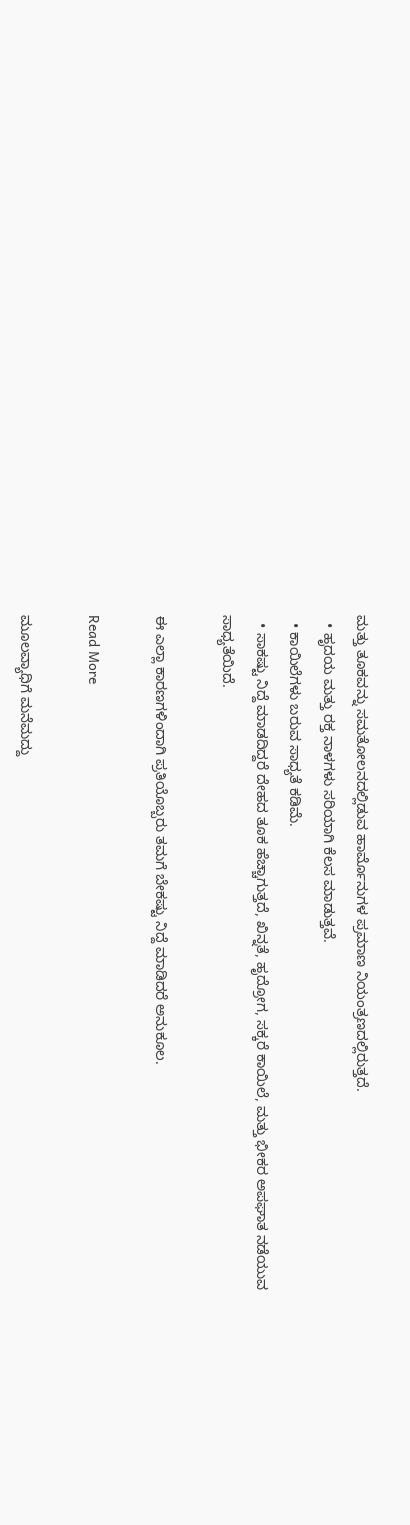ಮತ್ತು ತೂಕವನ್ನು ಸಮತೋಲನದಲ್ಲಿಡುವ ಹಾರ್ಮೊನುಗಳ ಪ್ರಮಾಣ ನಿಯಂತ್ರಣದಲ್ಲಿರುತ್ತದೆ.
  • ಹೃದಯ ಮತ್ತು ರಕ್ತ ನಾಳಗಳು ಸರಿಯಾಗಿ ಕೆಲಸ ಮಾಡುತ್ತವೆ.
  • ಕಾಯಿಲೆಗಳು ಬರುವ ಸಾಧ್ಯತೆ ಕಡಿಮೆ.
  • ಸಾಕಷ್ಟು ನಿದ್ದೆ ಮಾಡದಿದ್ದರೆ ದೇಹದ ತೂಕ ಹೆಚ್ಚಾಗುತ್ತದೆ, ಖಿನ್ನತೆ, ಹೃದ್ರೋಗ, ಸಕ್ಕರೆ ಕಾಯಿಲೆ, ಮತ್ತು ಭೀಕರ ಅಪಘಾತ ನಡೆಯುವ ಸಾಧ್ಯತೆಯಿದೆ.

ಈ ಎಲ್ಲಾ ಕಾರಣಗಳಿಂದಾಗಿ ಪ್ರತಿಯೊಬ್ಬರು ತಮಗೆ ಬೇಕಷ್ಟು ನಿದ್ದೆ ಮಾಡಿದರೆ ಅನುಕೂಲ.

Read More

ಮೂಲವ್ಯಾಧಿಗೆ ಮನೆಮದ್ದು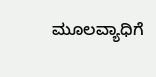ಮೂಲವ್ಯಾಧಿಗೆ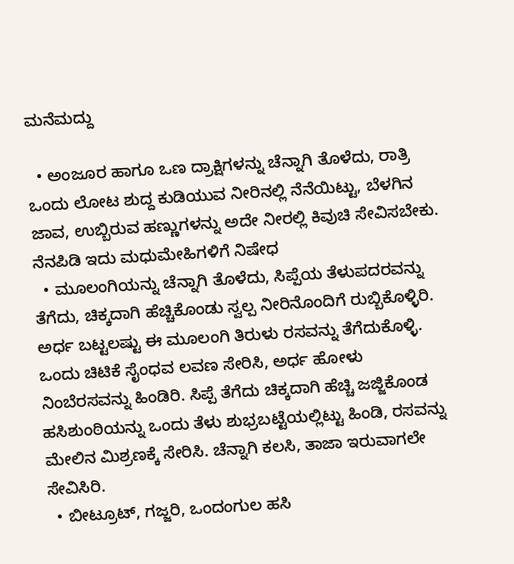ಮನೆಮದ್ದು

  • ಅಂಜೂರ ಹಾಗೂ ಒಣ ದ್ರಾಕ್ಷಿಗಳನ್ನು ಚೆನ್ನಾಗಿ ತೊಳೆದು, ರಾತ್ರಿ ಒಂದು ಲೋಟ ಶುದ್ದ ಕುಡಿಯುವ ನೀರಿನಲ್ಲಿ ನೆನೆಯಿಟ್ಟು, ಬೆಳಗಿನ ಜಾವ, ಉಬ್ಬಿರುವ ಹಣ್ಣುಗಳನ್ನು ಅದೇ ನೀರಲ್ಲಿ ಕಿವುಚಿ ಸೇವಿಸಬೇಕು. ನೆನಪಿಡಿ ಇದು ಮಧುಮೇಹಿಗಳಿಗೆ ನಿಷೇಧ
  • ಮೂಲಂಗಿಯನ್ನು ಚೆನ್ನಾಗಿ ತೊಳೆದು, ಸಿಪ್ಪೆಯ ತೆಳುಪದರವನ್ನು ತೆಗೆದು, ಚಿಕ್ಕದಾಗಿ ಹೆಚ್ಚಿಕೊಂಡು ಸ್ವಲ್ಪ ನೀರಿನೊಂದಿಗೆ ರುಬ್ಬಿಕೊಳ್ಳಿರಿ. ಅರ್ಧ ಬಟ್ಟಲಷ್ಟು ಈ ಮೂಲಂಗಿ ತಿರುಳು ರಸವನ್ನು ತೆಗೆದುಕೊಳ್ಳಿ. ಒಂದು ಚಿಟಿಕೆ ಸೈಂಧವ ಲವಣ ಸೇರಿಸಿ, ಅರ್ಧ ಹೋಳು ನಿಂಬೆರಸವನ್ನು ಹಿಂಡಿರಿ. ಸಿಪ್ಪೆ ತೆಗೆದು ಚಿಕ್ಕದಾಗಿ ಹೆಚ್ಚಿ ಜಜ್ಜಿಕೊಂಡ ಹಸಿಶುಂಠಿಯನ್ನು ಒಂದು ತೆಳು ಶುಭ್ರಬಟ್ಟೆಯಲ್ಲಿಟ್ಟು ಹಿಂಡಿ, ರಸವನ್ನು ಮೇಲಿನ ಮಿಶ್ರಣಕ್ಕೆ ಸೇರಿಸಿ. ಚೆನ್ನಾಗಿ ಕಲಸಿ, ತಾಜಾ ಇರುವಾಗಲೇ ಸೇವಿಸಿರಿ.
  • ಬೀಟ್ರೂಟ್, ಗಜ್ಜರಿ, ಒಂದಂಗುಲ ಹಸಿ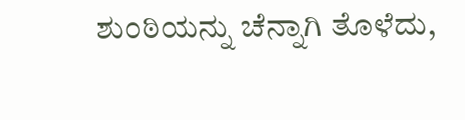ಶುಂಠಿಯನ್ನು ಚೆನ್ನಾಗಿ ತೊಳೆದು,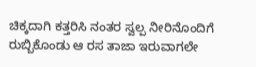ಚಿಕ್ಕದಾಗಿ ಕತ್ತರಿಸಿ ನಂತರ ಸ್ವಲ್ಪ ನೀರಿನೊಂದಿಗೆ ರುಬ್ಬಿಕೊಂಡು ಆ ರಸ ತಾಜಾ ಇರುವಾಗಲೇ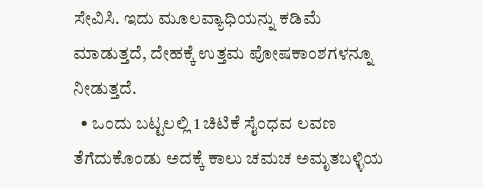ಸೇವಿಸಿ. ಇದು ಮೂಲವ್ಯಾಧಿಯನ್ನು ಕಡಿಮೆ ಮಾಡುತ್ತದೆ, ದೇಹಕ್ಕೆ ಉತ್ತಮ ಪೋಷಕಾಂಶಗಳನ್ನೂ ನೀಡುತ್ತದೆ.
  • ಒಂದು ಬಟ್ಟಲಲ್ಲಿ 1 ಚಿಟಿಕೆ ಸೈಂಧವ ಲವಣ ತೆಗೆದುಕೊಂಡು ಅದಕ್ಕೆ ಕಾಲು ಚಮಚ ಅಮೃತಬಳ್ಳಿಯ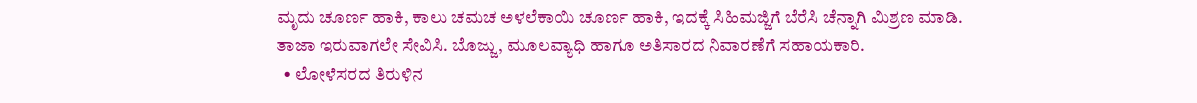ಮೃದು ಚೂರ್ಣ ಹಾಕಿ, ಕಾಲು ಚಮಚ ಅಳಲೆಕಾಯಿ ಚೂರ್ಣ ಹಾಕಿ, ಇದಕ್ಕೆ ಸಿಹಿಮಜ್ಜಿಗೆ ಬೆರೆಸಿ ಚೆನ್ನಾಗಿ ಮಿಶ್ರಣ ಮಾಡಿ. ತಾಜಾ ಇರುವಾಗಲೇ ಸೇವಿಸಿ. ಬೊಜ್ಜು, ಮೂಲವ್ಯಾಧಿ ಹಾಗೂ ಅತಿಸಾರದ ನಿವಾರಣೆಗೆ ಸಹಾಯಕಾರಿ.
  • ಲೋಳೆಸರದ ತಿರುಳಿನ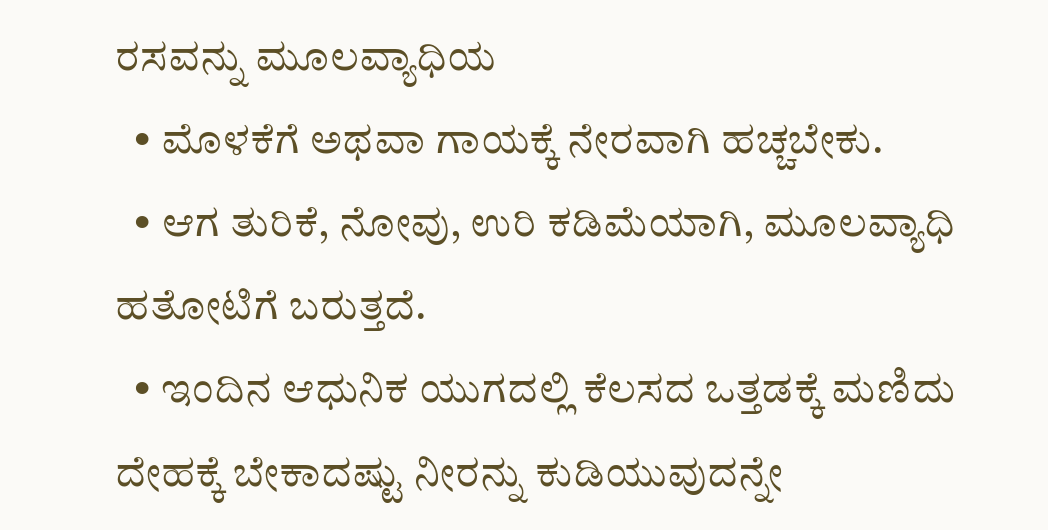ರಸವನ್ನು ಮೂಲವ್ಯಾಧಿಯ
  • ಮೊಳಕೆಗೆ ಅಥವಾ ಗಾಯಕ್ಕೆ ನೇರವಾಗಿ ಹಚ್ಚಬೇಕು.
  • ಆಗ ತುರಿಕೆ, ನೋವು, ಉರಿ ಕಡಿಮೆಯಾಗಿ, ಮೂಲವ್ಯಾಧಿ ಹತೋಟಿಗೆ ಬರುತ್ತದೆ.
  • ಇಂದಿನ ಆಧುನಿಕ ಯುಗದಲ್ಲಿ ಕೆಲಸದ ಒತ್ತಡಕ್ಕೆ ಮಣಿದು ದೇಹಕ್ಕೆ ಬೇಕಾದಷ್ಟು ನೀರನ್ನು ಕುಡಿಯುವುದನ್ನೇ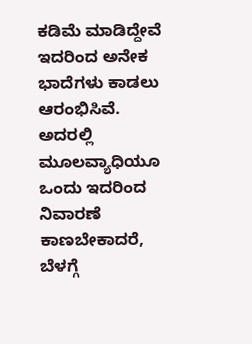ಕಡಿಮೆ ಮಾಡಿದ್ದೇವೆ ಇದರಿಂದ ಅನೇಕ ಭಾದೆಗಳು ಕಾಡಲು ಆರಂಭಿಸಿವೆ. ಅದರಲ್ಲಿ ಮೂಲವ್ಯಾಧಿಯೂ ಒಂದು ಇದರಿಂದ ನಿವಾರಣೆ ಕಾಣಬೇಕಾದರೆ,  ಬೆಳಗ್ಗೆ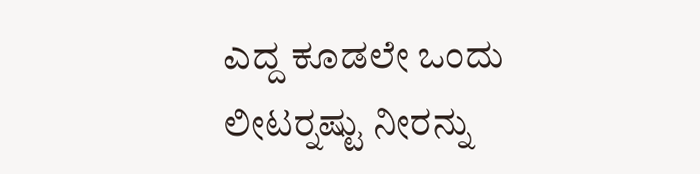ಎದ್ದ ಕೂಡಲೇ ಒಂದು ಲೀಟರ್‍ನಷ್ಟು ನೀರನ್ನು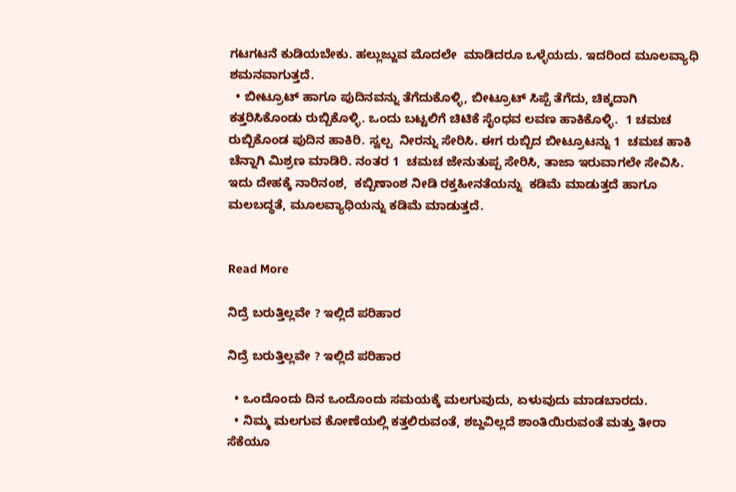ಗಟಗಟನೆ ಕುಡಿಯಬೇಕು. ಹಲ್ಲುಜ್ಜುವ ಮೊದಲೇ  ಮಾಡಿದರೂ ಒಳ್ಳೆಯದು. ಇದರಿಂದ ಮೂಲವ್ಯಾಧಿ ಶಮನವಾಗುತ್ತದೆ.
  • ಬೀಟ್ರೂಟ್ ಹಾಗೂ ಪುದಿನವನ್ನು ತೆಗೆದುಕೊಳ್ಳಿ, ಬೀಟ್ರೂಟ್ ಸಿಪ್ಪೆ ತೆಗೆದು, ಚಿಕ್ಕದಾಗಿ ಕತ್ತರಿಸಿಕೊಂಡು ರುಬ್ಬಿಕೊಳ್ಳಿ. ಒಂದು ಬಟ್ಟಲಿಗೆ ಚಿಟಿಕೆ ಸೈಂಧವ ಲವಣ ಹಾಕಿಕೊಳ್ಳಿ.  1 ಚಮಚ ರುಬ್ಬಿಕೊಂಡ ಪುದಿನ ಹಾಕಿರಿ. ಸ್ವಲ್ಪ  ನೀರನ್ನು ಸೇರಿಸಿ. ಈಗ ರುಬ್ಬಿದ ಬೀಟ್ರೂಟನ್ನು 1  ಚಮಚ ಹಾಕಿ ಚೆನ್ನಾಗಿ ಮಿಶ್ರಣ ಮಾಡಿರಿ. ನಂತರ 1  ಚಮಚ ಜೇನುತುಪ್ಪ ಸೇರಿಸಿ, ತಾಜಾ ಇರುವಾಗಲೇ ಸೇವಿಸಿ. ಇದು ದೇಹಕ್ಕೆ ನಾರಿನಂಶ,  ಕಬ್ಬಿಣಾಂಶ ನೀಡಿ ರಕ್ತಹೀನತೆಯನ್ನು  ಕಡಿಮೆ ಮಾಡುತ್ತದೆ ಹಾಗೂ ಮಲಬದ್ಧತೆ, ಮೂಲವ್ಯಾಧಿಯನ್ನು ಕಡಿಮೆ ಮಾಡುತ್ತದೆ.


Read More

ನಿದ್ರೆ ಬರುತ್ತಿಲ್ಲವೇ ? ಇಲ್ಲಿದೆ ಪರಿಹಾರ

ನಿದ್ರೆ ಬರುತ್ತಿಲ್ಲವೇ ? ಇಲ್ಲಿದೆ ಪರಿಹಾರ

  • ಒಂದೊಂದು ದಿನ ಒಂದೊಂದು ಸಮಯಕ್ಕೆ ಮಲಗುವುದು, ಏಳುವುದು ಮಾಡಬಾರದು.
  • ನಿಮ್ಮ ಮಲಗುವ ಕೋಣೆಯಲ್ಲಿ ಕತ್ತಲಿರುವಂತೆ, ಶಬ್ದವಿಲ್ಲದೆ ಶಾಂತಿಯಿರುವಂತೆ ಮತ್ತು ತೀರಾ ಸೆಕೆಯೂ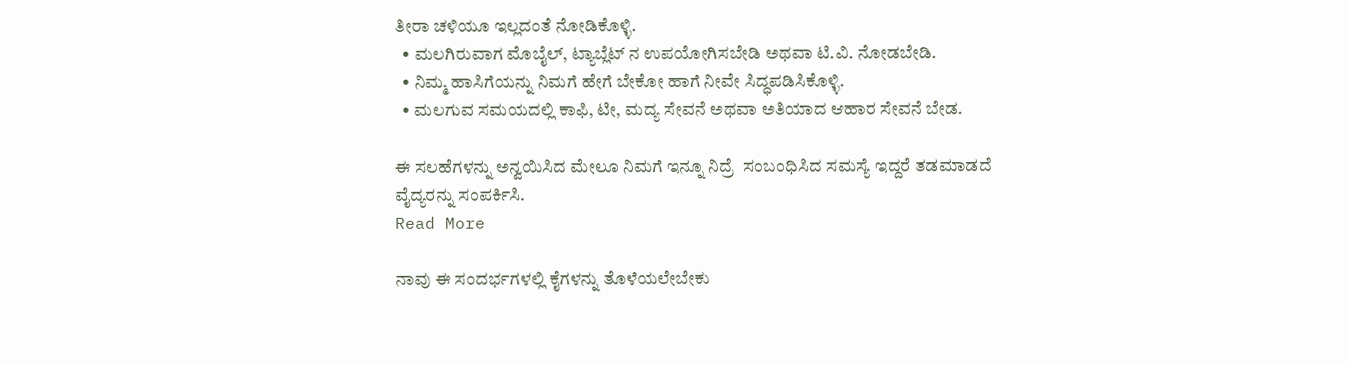ತೀರಾ ಚಳಿಯೂ ಇಲ್ಲದಂತೆ ನೋಡಿಕೊಳ್ಳಿ.
  • ಮಲಗಿರುವಾಗ ಮೊಬೈಲ್, ಟ್ಯಾಬ್ಲೆಟ್ ನ ಉಪಯೋಗಿಸಬೇಡಿ ಅಥವಾ ಟಿ.ವಿ. ನೋಡಬೇಡಿ.
  • ನಿಮ್ಮ ಹಾಸಿಗೆಯನ್ನು ನಿಮಗೆ ಹೇಗೆ ಬೇಕೋ ಹಾಗೆ ನೀವೇ ಸಿದ್ಧಪಡಿಸಿಕೊಳ್ಳಿ.
  • ಮಲಗುವ ಸಮಯದಲ್ಲಿ ಕಾಫಿ, ಟೀ, ಮದ್ಯ ಸೇವನೆ ಅಥವಾ ಅತಿಯಾದ ಆಹಾರ ಸೇವನೆ ಬೇಡ.

ಈ ಸಲಹೆಗಳನ್ನು ಅನ್ವಯಿಸಿದ ಮೇಲೂ ನಿಮಗೆ ಇನ್ನೂ ನಿದ್ರೆ  ಸಂಬಂಧಿಸಿದ ಸಮಸ್ಯೆ ಇದ್ದರೆ ತಡಮಾಡದೆ ವೈದ್ಯರನ್ನು ಸಂಪರ್ಕಿಸಿ.
Read More

ನಾವು ಈ ಸಂದರ್ಭಗಳಲ್ಲಿ ಕೈಗಳನ್ನು ತೊಳೆಯಲೇಬೇಕು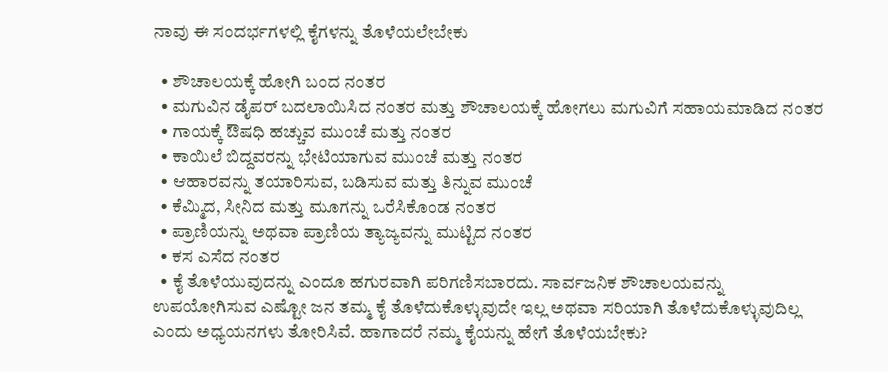ನಾವು ಈ ಸಂದರ್ಭಗಳಲ್ಲಿ ಕೈಗಳನ್ನು ತೊಳೆಯಲೇಬೇಕು

  • ಶೌಚಾಲಯಕ್ಕೆ ಹೋಗಿ ಬಂದ ನಂತರ
  • ಮಗುವಿನ ಡೈಪರ್ ಬದಲಾಯಿಸಿದ ನಂತರ ಮತ್ತು ಶೌಚಾಲಯಕ್ಕೆ ಹೋಗಲು ಮಗುವಿಗೆ ಸಹಾಯಮಾಡಿದ ನಂತರ
  • ಗಾಯಕ್ಕೆ ಔಷಧಿ ಹಚ್ಚುವ ಮುಂಚೆ ಮತ್ತು ನಂತರ
  • ಕಾಯಿಲೆ ಬಿದ್ದವರನ್ನು ಭೇಟಿಯಾಗುವ ಮುಂಚೆ ಮತ್ತು ನಂತರ
  • ಆಹಾರವನ್ನು ತಯಾರಿಸುವ, ಬಡಿಸುವ ಮತ್ತು ತಿನ್ನುವ ಮುಂಚೆ
  • ಕೆಮ್ಮಿದ, ಸೀನಿದ ಮತ್ತು ಮೂಗನ್ನು ಒರೆಸಿಕೊಂಡ ನಂತರ
  • ಪ್ರಾಣಿಯನ್ನು ಅಥವಾ ಪ್ರಾಣಿಯ ತ್ಯಾಜ್ಯವನ್ನು ಮುಟ್ಟಿದ ನಂತರ
  • ಕಸ ಎಸೆದ ನಂತರ
  • ಕೈ ತೊಳೆಯುವುದನ್ನು ಎಂದೂ ಹಗುರವಾಗಿ ಪರಿಗಣಿಸಬಾರದು. ಸಾರ್ವಜನಿಕ ಶೌಚಾಲಯವನ್ನು ಉಪಯೋಗಿಸುವ ಎಷ್ಟೋ ಜನ ತಮ್ಮ ಕೈ ತೊಳೆದುಕೊಳ್ಳುವುದೇ ಇಲ್ಲ ಅಥವಾ ಸರಿಯಾಗಿ ತೊಳೆದುಕೊಳ್ಳುವುದಿಲ್ಲ ಎಂದು ಅಧ್ಯಯನಗಳು ತೋರಿಸಿವೆ. ಹಾಗಾದರೆ ನಮ್ಮ ಕೈಯನ್ನು ಹೇಗೆ ತೊಳೆಯಬೇಕು?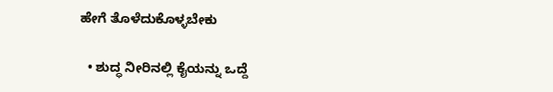ಹೇಗೆ ತೊಳೆದುಕೊಳ್ಳಬೇಕು

  • ಶುದ್ಧ ನೀರಿನಲ್ಲಿ ಕೈಯನ್ನು ಒದ್ದೆ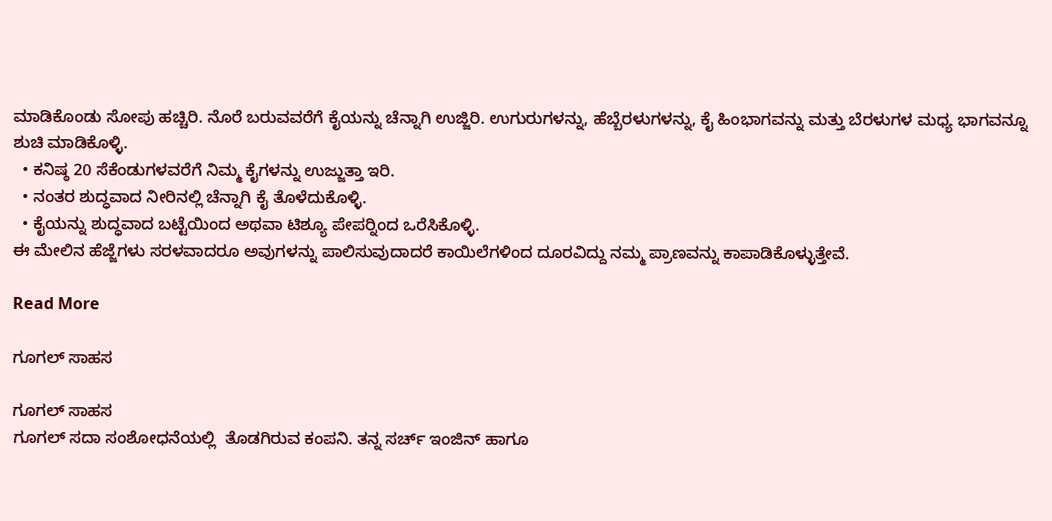ಮಾಡಿಕೊಂಡು ಸೋಪು ಹಚ್ಚಿರಿ. ನೊರೆ ಬರುವವರೆಗೆ ಕೈಯನ್ನು ಚೆನ್ನಾಗಿ ಉಜ್ಜಿರಿ. ಉಗುರುಗಳನ್ನು, ಹೆಬ್ಬೆರಳುಗಳನ್ನು, ಕೈ ಹಿಂಭಾಗವನ್ನು ಮತ್ತು ಬೆರಳುಗಳ ಮಧ್ಯ ಭಾಗವನ್ನೂ ಶುಚಿ ಮಾಡಿಕೊಳ್ಳಿ.
  • ಕನಿಷ್ಠ 20 ಸೆಕೆಂಡುಗಳವರೆಗೆ ನಿಮ್ಮ ಕೈಗಳನ್ನು ಉಜ್ಜುತ್ತಾ ಇರಿ.
  • ನಂತರ ಶುದ್ಧವಾದ ನೀರಿನಲ್ಲಿ ಚೆನ್ನಾಗಿ ಕೈ ತೊಳೆದುಕೊಳ್ಳಿ.
  • ಕೈಯನ್ನು ಶುದ್ಧವಾದ ಬಟ್ಟೆಯಿಂದ ಅಥವಾ ಟಿಶ್ಯೂ ಪೇಪರ್‍ನಿಂದ ಒರೆಸಿಕೊಳ್ಳಿ.
ಈ ಮೇಲಿನ ಹೆಜ್ಜೆಗಳು ಸರಳವಾದರೂ ಅವುಗಳನ್ನು ಪಾಲಿಸುವುದಾದರೆ ಕಾಯಿಲೆಗಳಿಂದ ದೂರವಿದ್ದು ನಮ್ಮ ಪ್ರಾಣವನ್ನು ಕಾಪಾಡಿಕೊಳ್ಳುತ್ತೇವೆ.

Read More

ಗೂಗಲ್ ಸಾಹಸ

ಗೂಗಲ್ ಸಾಹಸ
ಗೂಗಲ್ ಸದಾ ಸಂಶೋಧನೆಯಲ್ಲಿ  ತೊಡಗಿರುವ ಕಂಪನಿ. ತನ್ನ ಸರ್ಚ್ ಇಂಜಿನ್ ಹಾಗೂ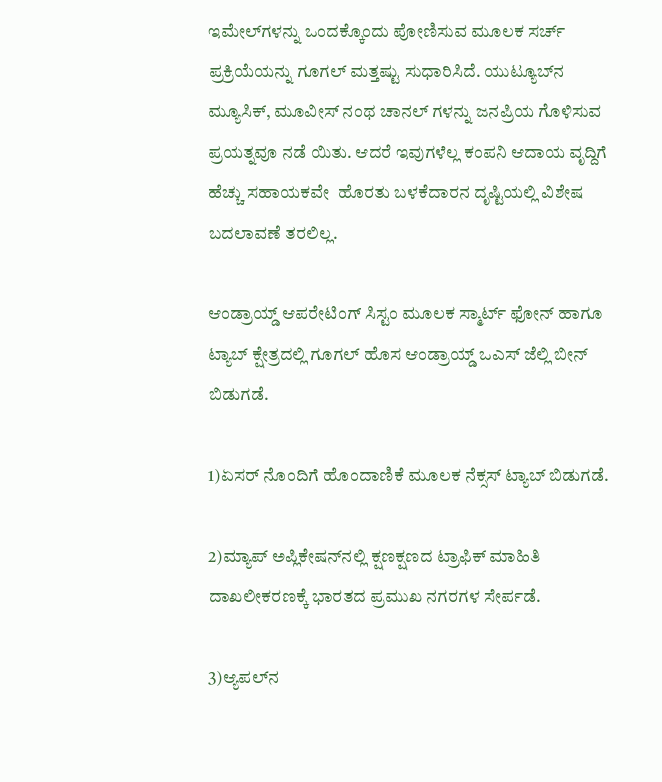ಇಮೇಲ್‍ಗಳನ್ನು ಒಂದಕ್ಕೊಂದು ಪೋಣಿಸುವ ಮೂಲಕ ಸರ್ಚ್ ಪ್ರಕ್ರಿಯೆಯನ್ನು ಗೂಗಲ್ ಮತ್ತಷ್ಟು ಸುಧಾರಿಸಿದೆ. ಯುಟ್ಯೂಬ್‍ನ ಮ್ಯೂಸಿಕ್, ಮೂವೀಸ್ ನಂಥ ಚಾನಲ್ ಗಳನ್ನು ಜನಪ್ರಿಯ ಗೊಳಿಸುವ ಪ್ರಯತ್ನವೂ ನಡೆ ಯಿತು. ಆದರೆ ಇವುಗಳೆಲ್ಲ ಕಂಪನಿ ಆದಾಯ ವೃದ್ದಿಗೆ ಹೆಚ್ಚು ಸಹಾಯಕವೇ  ಹೊರತು ಬಳಕೆದಾರನ ದೃಷ್ಟಿಯಲ್ಲಿ ವಿಶೇಷ ಬದಲಾವಣೆ ತರಲಿಲ್ಲ.

ಆಂಡ್ರಾಯ್ಡ್ ಆಪರೇಟಿಂಗ್ ಸಿಸ್ಟಂ ಮೂಲಕ ಸ್ಮಾರ್ಟ್ ಫೋನ್ ಹಾಗೂ ಟ್ಯಾಬ್ ಕ್ಷೇತ್ರದಲ್ಲಿ ಗೂಗಲ್ ಹೊಸ ಆಂಡ್ರಾಯ್ಡ್ ಒಎಸ್ ಜೆಲ್ಲಿ ಬೀನ್ ಬಿಡುಗಡೆ.

1)ಏಸರ್ ನೊಂದಿಗೆ ಹೊಂದಾಣಿಕೆ ಮೂಲಕ ನೆಕ್ಸಸ್ ಟ್ಯಾಬ್ ಬಿಡುಗಡೆ.

2)ಮ್ಯಾಪ್ ಅಪ್ಲಿಕೇಷನ್‍ನಲ್ಲಿ ಕ್ಷಣಕ್ಷಣದ ಟ್ರಾಫಿಕ್ ಮಾಹಿತಿ ದಾಖಲೀಕರಣಕ್ಕೆ ಭಾರತದ ಪ್ರಮುಖ ನಗರಗಳ ಸೇರ್ಪಡೆ.

3)ಆ್ಯಪಲ್‍ನ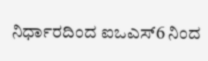ನಿರ್ಧಾರದಿಂದ ಐಒಎಸ್6 ನಿಂದ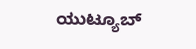ಯುಟ್ಯೂಬ್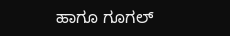ಹಾಗೂ ಗೂಗಲ್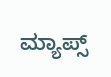ಮ್ಯಾಪ್ಸ್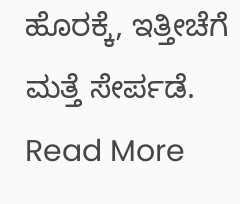ಹೊರಕ್ಕೆ, ಇತ್ತೀಚೆಗೆ ಮತ್ತೆ ಸೇರ್ಪಡೆ.
Read More